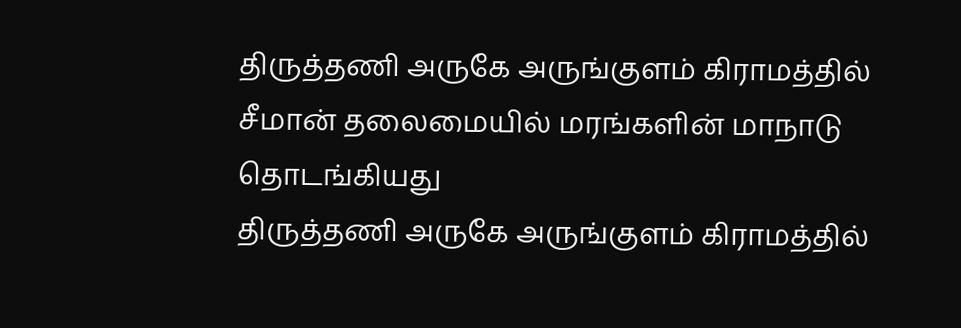திருத்தணி அருகே அருங்குளம் கிராமத்தில் சீமான் தலைமையில் மரங்களின் மாநாடு தொடங்கியது
திருத்தணி அருகே அருங்குளம் கிராமத்தில்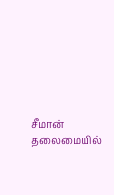சீமான் தலைமையில்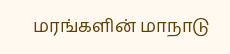மரங்களின் மாநாடு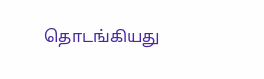தொடங்கியது